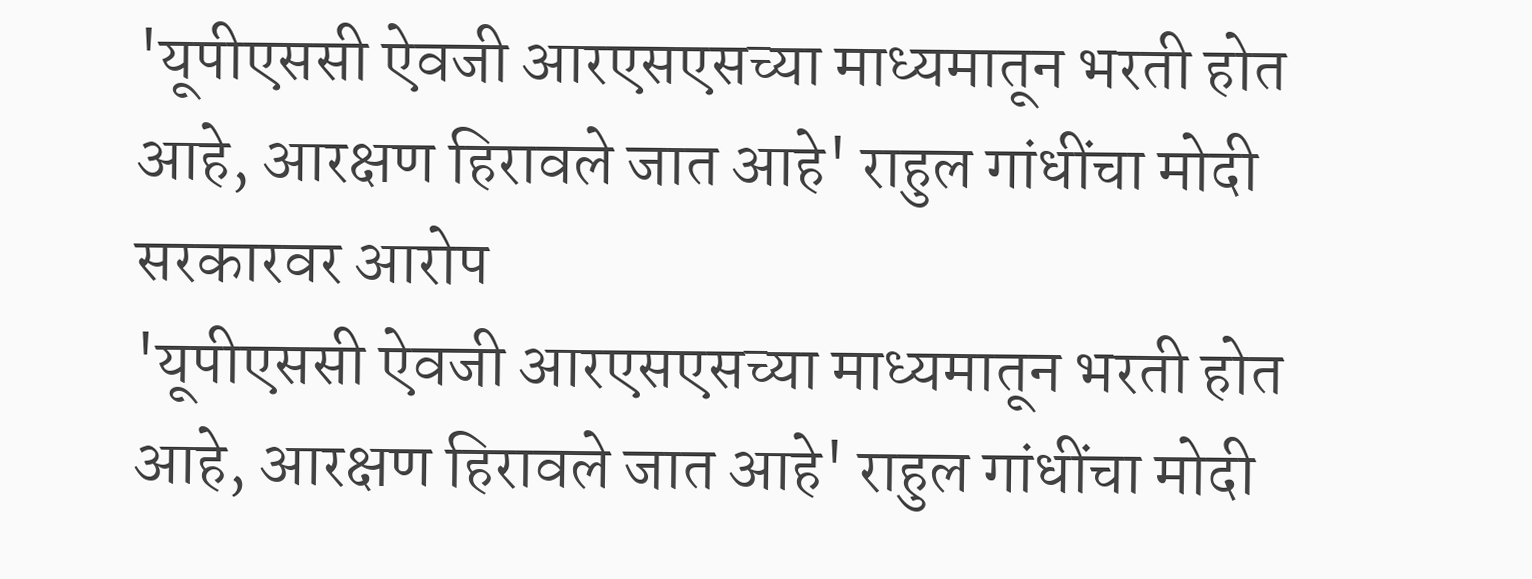'यूपीएससी ऐवजी आरएसएसच्या माध्यमातून भरती होत आहे, आरक्षण हिरावले जात आहे' राहुल गांधींचा मोदी सरकारवर आरोप
'यूपीएससी ऐवजी आरएसएसच्या माध्यमातून भरती होत आहे, आरक्षण हिरावले जात आहे' राहुल गांधींचा मोदी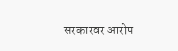सरकारवर आरोप